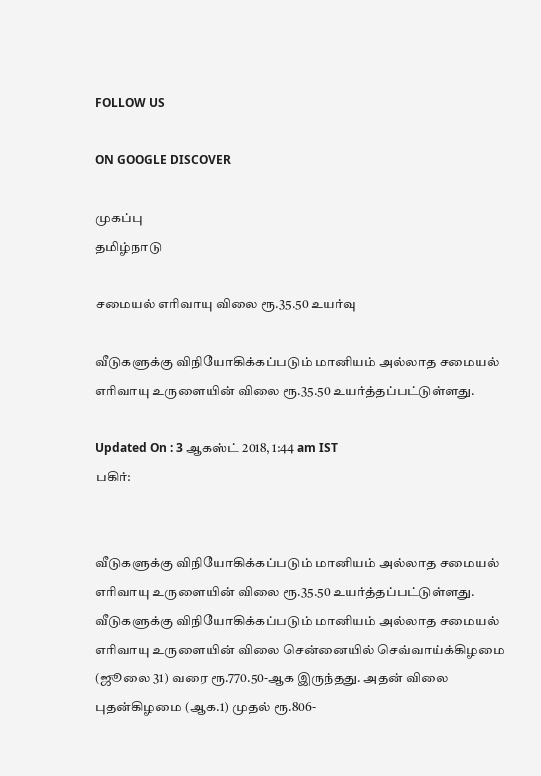FOLLOW US

ON GOOGLE DISCOVER

முகப்பு
தமிழ்நாடு

சமையல் எரிவாயு விலை ரூ.35.50 உயர்வு

வீடுகளுக்கு விநியோகிக்கப்படும் மானியம் அல்லாத சமையல் எரிவாயு உருளையின் விலை ரூ.35.50 உயர்த்தப்பட்டுள்ளது.

Updated On : 3 ஆகஸ்ட் 2018, 1:44 am IST
பகிர்:


வீடுகளுக்கு விநியோகிக்கப்படும் மானியம் அல்லாத சமையல் எரிவாயு உருளையின் விலை ரூ.35.50 உயர்த்தப்பட்டுள்ளது.
வீடுகளுக்கு விநியோகிக்கப்படும் மானியம் அல்லாத சமையல் எரிவாயு உருளையின் விலை சென்னையில் செவ்வாய்க்கிழமை (ஜூலை 31) வரை ரூ.770.50-ஆக இருந்தது. அதன் விலை புதன்கிழமை (ஆக.1) முதல் ரூ.806-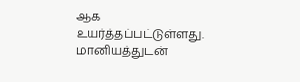ஆக உயர்த்தப்பட்டுள்ளது.
மானியத்துடன்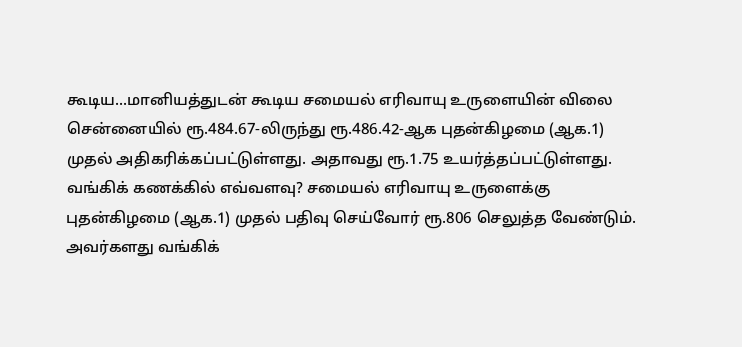கூடிய...மானியத்துடன் கூடிய சமையல் எரிவாயு உருளையின் விலை சென்னையில் ரூ.484.67-லிருந்து ரூ.486.42-ஆக புதன்கிழமை (ஆக.1) முதல் அதிகரிக்கப்பட்டுள்ளது. அதாவது ரூ.1.75 உயர்த்தப்பட்டுள்ளது.
வங்கிக் கணக்கில் எவ்வளவு? சமையல் எரிவாயு உருளைக்கு புதன்கிழமை (ஆக.1) முதல் பதிவு செய்வோர் ரூ.806 செலுத்த வேண்டும். அவர்களது வங்கிக்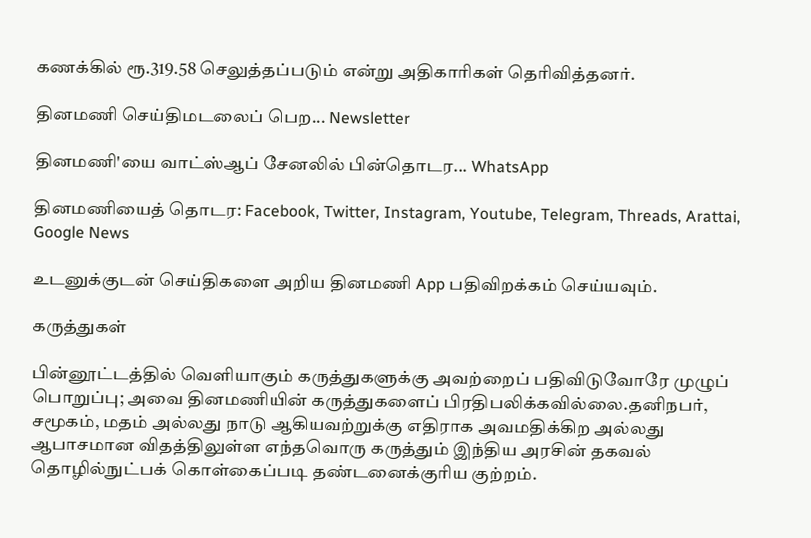கணக்கில் ரூ.319.58 செலுத்தப்படும் என்று அதிகாரிகள் தெரிவித்தனர்.

தினமணி செய்திமடலைப் பெற... Newsletter

தினமணி'யை வாட்ஸ்ஆப் சேனலில் பின்தொடர... WhatsApp

தினமணியைத் தொடர: Facebook, Twitter, Instagram, Youtube, Telegram, Threads, Arattai, Google News

உடனுக்குடன் செய்திகளை அறிய தினமணி App பதிவிறக்கம் செய்யவும்.

கருத்துகள்

பின்னூட்டத்தில் வெளியாகும் கருத்துகளுக்கு அவற்றைப் பதிவிடுவோரே முழுப் பொறுப்பு; அவை தினமணியின் கருத்துகளைப் பிரதிபலிக்கவில்லை.தனிநபர், சமூகம், மதம் அல்லது நாடு ஆகியவற்றுக்கு எதிராக அவமதிக்கிற அல்லது ஆபாசமான விதத்திலுள்ள எந்தவொரு கருத்தும் இந்திய அரசின் தகவல் தொழில்நுட்பக் கொள்கைப்படி தண்டனைக்குரிய குற்றம்.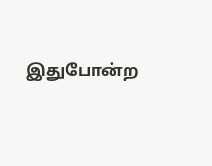இதுபோன்ற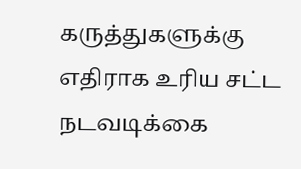கருத்துகளுக்கு எதிராக உரிய சட்ட நடவடிக்கை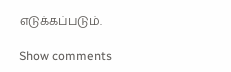எடுக்கப்படும்.

Show comments